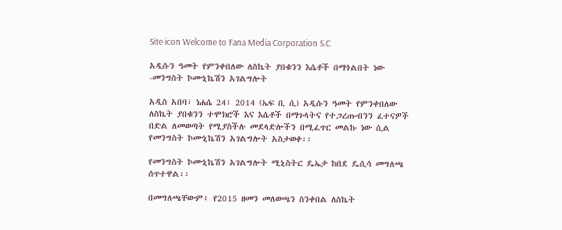Site icon Welcome to Fana Media Corporation S.C

አዲሱን ዓመት የምንቀበለው ለስኬት ያበቁንን እሴቶች በማጎልበት ነው -መንግስት ኮሙኒኬሽን አገልግሎት

አዲስ አበባ፣ ነሐሴ 24፣ 2014 (ኤፍ ቢ ሲ) አዲሱን ዓመት የምንቀበለው ለስኬት ያበቁንን ተሞክሮች እና እሴቶች በማጉላትና የተጋረጡብንን ፈተናዎች በድል ለመወጣት የሚያስችሉ መደላድሎችን በሚፈጥር መልኩ ነው ሲል የመንግስት ኮሙኒኬሽን አገልግሎት አስታወቀ፡፡

የመንግስት ኮሙኒኬሽን አገልግሎት ሚኒስትር ዴኤታ ከበደ ዴሲሳ መግለጫ ሰጥተዋል፡፡

በመግለጫቸውም፥ የ2015 ዘመን መለወጫን ስንቀበል ለስኬት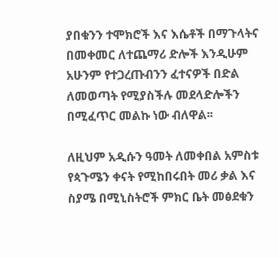ያበቁንን ተሞክሮች እና እሴቶች በማጉላትና በመቀመር ለተጨማሪ ድሎች እንዲሁም አሁንም የተጋረጡብንን ፈተናዎች በድል ለመወጣት የሚያስችሉ መደላድሎችን በሚፈጥር መልኩ ነው ብለዋል፡፡

ለዚህም አዲሱን ዓመት ለመቀበል አምስቱ የጳጉሜን ቀናት የሚከበሩበት መሪ ቃል እና ስያሜ በሚኒስትሮች ምክር ቤት መፅደቁን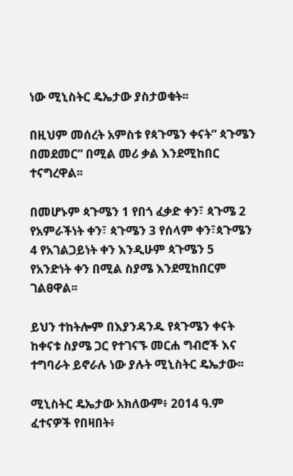ነው ሚኒስትር ዴኤታው ያስታወቁት፡፡

በዚህም መሰረት አምስቱ የጳጉሜን ቀናት” ጳጉሜን በመደመር” በሚል መሪ ቃል እንደሚከበር ተናግረዋል፡፡

በመሆኑም ጳጉሜን 1 የበጎ ፈቃድ ቀን፣ ጳጉሜ 2 የአምራችነት ቀን፣ ጳጉሜን 3 የሰላም ቀን፣ጳጉሜን 4 የአገልጋይነት ቀን እንዲሁም ጳጉሜን 5 የአንድነት ቀን በሚል ስያሜ እንደሚከበርም ገልፀዋል፡፡

ይህን ተከትሎም በእያንዳንዱ የጳጉሜን ቀናት ከቀናቱ ስያሜ ጋር የተገናኙ መርሐ ግብሮች እና ተግባራት ይኖራሉ ነው ያሉት ሚኒስትር ዴኤታው፡፡

ሚኒስትር ዴኤታው አክለውም፥ 2014 ዓ.ም ፈተናዎች የበዛበት፥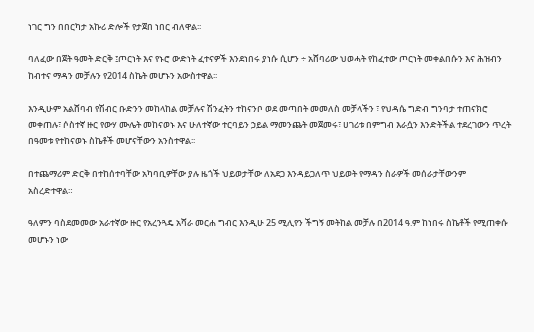ነገር ግን በበርካታ አኩሪ ድሎች የታጀበ ነበር ብለዋል፡፡

ባለፈው በጀት ዓመት ድርቅ ፤ጦርነት እና የኑሮ ውድነት ፈተናዎች እንደነበሩ ያነሱ ሲሆን ÷ አሸባሪው ህወሓት የከፈተው ጦርነት መቀልበሱን እና ሕዝብን ከብተና ማዳን መቻሉን የ2014 ስኬት መሆኑን አውስተዋል፡፡

እንዲሁም አልሸባብ የሽብር ቡድንን መከላከል መቻሉና ሽንፈትን ተከናንቦ ወደ መጣበት መመለስ መቻላችን ፣ የህዳሴ ግድብ ግንባታ ተጠናክሮ መቀጠሉ፣ ሶስተኛ ዙር የውሃ ሙሌት መከናወኑ እና ሁለተኛው ተርባይን ኃይል ማመንጨት መጀመሩ፣ ሀገሪቱ በምግብ እራሷን እንድትችል ተደረገውን ጥረት በዓመቱ የተከናወኑ ስኬቶች መሆናቸውን አንስተዋል፡፡

በተጨማሪም ድርቅ በተከሰተባቸው አካባቢዎቸው ያሉ ዜጎች ህይወታቸው ለአደጋ እንዳይጋለጥ ህይወት የማዳን ስራዎች መሰራታቸውንም አስረድተዋል።

ዓለምን ባስደመመው አራተኛው ዙር የአረንጓዴ አሻራ መርሐ ግብር እንዲሁ 25 ሚሊየን ችግኝ መትከል መቻሉ በ2014 ዓ.ም ከነበሩ ስኬቶች የሚጠቀሱ መሆኑን ነው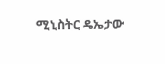ሚኒስትር ዴኤታው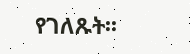የገለጹት፡፡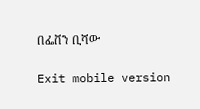በፌቨን ቢሻው

Exit mobile version